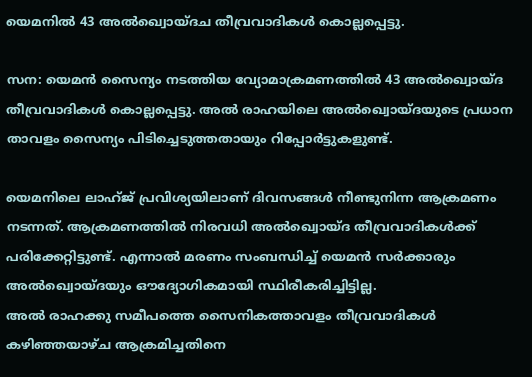യെമനില്‍ 43 അല്‍ഖ്വൊയ്ദച തീവ്രവാദികള്‍ കൊല്ലപ്പെട്ടു.

സന: യെമന്‍ സൈന്യം നടത്തിയ വ്യോമാക്രമണത്തില്‍ 43 അല്‍ഖ്വൊയ്ദ തീവ്രവാദികള്‍ കൊല്ലപ്പെട്ടു. അല്‍ രാഹയിലെ അല്‍ഖ്വൊയ്ദയുടെ പ്രധാന താവളം സൈന്യം പിടിച്ചെടുത്തതായും റിപ്പോര്‍ട്ടുകളുണ്ട്.

യെമനിലെ ലാഹ്ജ് പ്രവിശ്യയിലാണ് ദിവസങ്ങള്‍ നീണ്ടുനിന്ന ആക്രമണം നടന്നത്. ആക്രമണത്തില്‍ നിരവധി അല്‍ഖ്വൊയ്ദ തീവ്രവാദികള്‍ക്ക് പരിക്കേറ്റിട്ടുണ്ട്. എന്നാല്‍ മരണം സംബന്ധിച്ച് യെമന്‍ സര്‍ക്കാരും അല്‍ഖ്വൊയ്ദയും ഔദ്യോഗികമായി സ്ഥിരീകരിച്ചിട്ടില്ല.
അല്‍ രാഹക്കു സമീപത്തെ സൈനികത്താവളം തീവ്രവാദികള്‍ കഴിഞ്ഞയാഴ്ച ആക്രമിച്ചതിനെ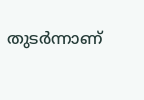തുടര്‍ന്നാണ്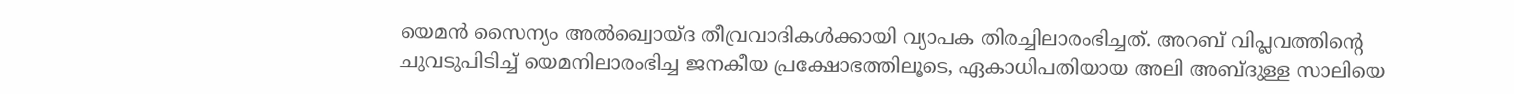യെമന്‍ സൈന്യം അല്‍ഖ്വൊയ്ദ തീവ്രവാദികള്‍ക്കായി വ്യാപക തിരച്ചിലാരംഭിച്ചത്. അറബ് വിപ്ലവത്തിന്റെ ചുവടുപിടിച്ച് യെമനിലാരംഭിച്ച ജനകീയ പ്രക്ഷോഭത്തിലൂടെ, ഏകാധിപതിയായ അലി അബ്ദുള്ള സാലിയെ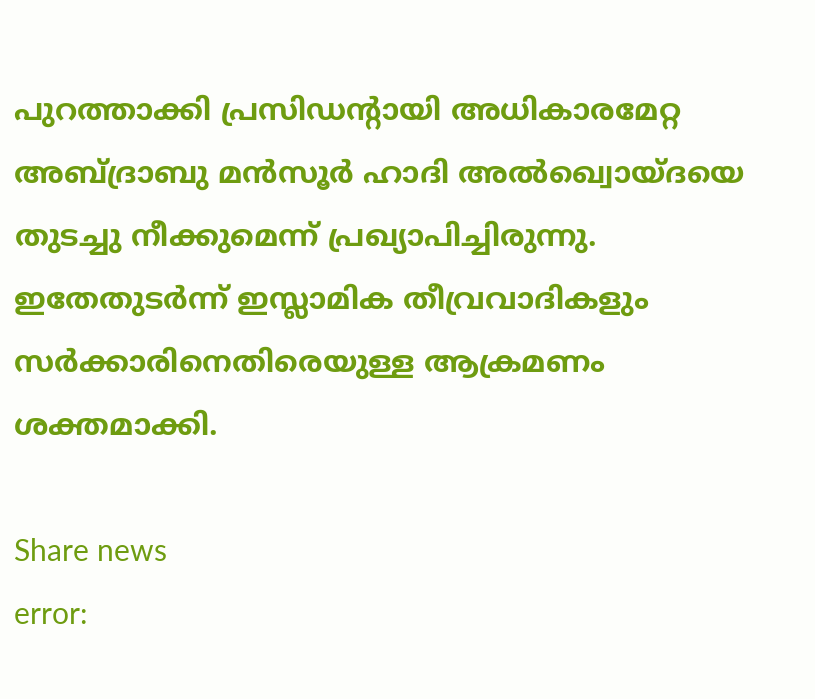പുറത്താക്കി പ്രസിഡന്റായി അധികാരമേറ്റ അബ്ദ്രാബു മന്‍സൂര്‍ ഹാദി അല്‍ഖ്വൊയ്ദയെ തുടച്ചു നീക്കുമെന്ന് പ്രഖ്യാപിച്ചിരുന്നു. ഇതേതുടര്‍ന്ന് ഇസ്ലാമിക തീവ്രവാദികളും സര്‍ക്കാരിനെതിരെയുള്ള ആക്രമണം ശക്തമാക്കി.

Share news
error: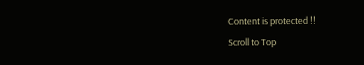Content is protected !!
Scroll to Top